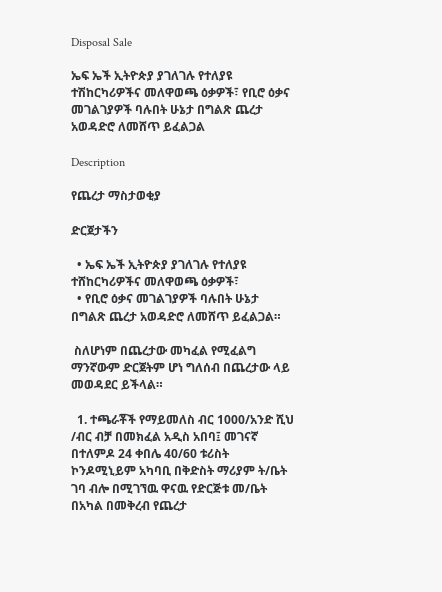Disposal Sale

ኤፍ ኤች ኢትዮጵያ ያገለገሉ የተለያዩ ተሽከርካሪዎችና መለዋወጫ ዕቃዎች፣ የቢሮ ዕቃና መገልገያዎች ባሉበት ሁኔታ በግልጽ ጨረታ አወዳድሮ ለመሸጥ ይፈልጋል

Description

የጨረታ ማስታወቂያ

ድርጀታችን

  • ኤፍ ኤች ኢትዮጵያ ያገለገሉ የተለያዩ ተሸከርካሪዎችና መለዋወጫ ዕቃዎች፣
  • የቢሮ ዕቃና መገልገያዎች ባሉበት ሁኔታ በግልጽ ጨረታ አወዳድሮ ለመሸጥ ይፈልጋል።

 ስለሆነም በጨረታው መካፈል የሚፈልግ ማንኛውም ድርጀትም ሆነ ግለሰብ በጨረታው ላይ መወዳደር ይችላል።

  1. ተጫራቾች የማይመለስ ብር 1000/አንድ ሺህ /ብር ብቻ በመክፈል አዲስ አበባ፤ መገናኛ በተለምዶ 24 ቀበሌ 40/60 ቱሪስት ኮንዶሚኒይም አካባቢ በቅድስት ማሪያም ት/ቤት ገባ ብሎ በሚገኘዉ ዋናዉ የድርጅቱ መ/ቤት በአካል በመቅረብ የጨረታ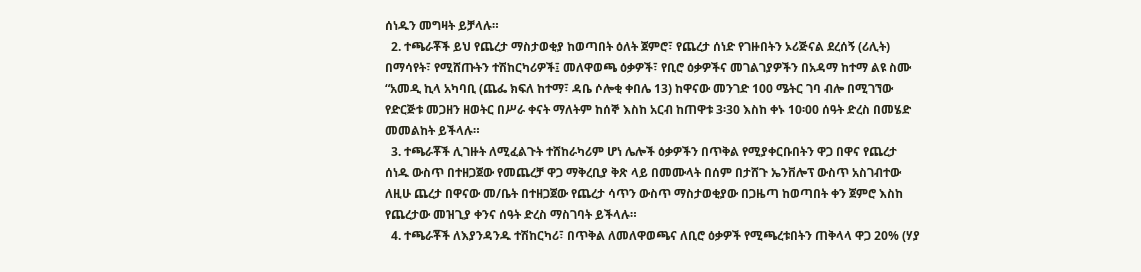ሰነዱን መግዛት ይቻላሉ።
  2. ተጫራቾች ይህ የጨረታ ማስታወቂያ ከወጣበት ዕለት ጀምሮ፣ የጨረታ ሰነድ የገዙበትን ኦሪጅናል ደረሰኝ (ሪሊት) በማሳየት፣ የሚሸጡትን ተሽከርካሪዎች፤ መለዋወጫ ዕቃዎች፣ የቢሮ ዕቃዎችና መገልገያዎችን በአዳማ ከተማ ልዩ ስሙ “አመዲ ኪላ አካባቢ (ጨፌ ክፍለ ከተማ፣ ዳቤ ሶሎቂ ቀበሌ 13) ከዋናው መንገድ 100 ሜትር ገባ ብሎ በሚገኘው የድርጅቱ መጋዘን ዘወትር በሥራ ቀናት ማለትም ከሰኞ እስከ አርብ ከጠዋቱ 3፡30 እስከ ቀኑ 10፡00 ሰዓት ድረስ በመሄድ መመልከት ይችላሉ።
  3. ተጫራቾች ሊገዙት ለሚፈልጉት ተሸከራካሪም ሆነ ሌሎች ዕቃዎችን በጥቅል የሚያቀርቡበትን ዋጋ በዋና የጨረታ ሰነዱ ውስጥ በተዘጋጀው የመጨረቻ ዋጋ ማቅረቢያ ቅጽ ላይ በመሙላት በሰም በታሸጉ ኤንቨሎፕ ውስጥ አስገብተው ለዚሁ ጨረታ በዋናው መ/ቤት በተዘጋጀው የጨረታ ሳጥን ውስጥ ማስታወቂያው በጋዜጣ ከወጣበት ቀን ጀምሮ እስከ የጨረታው መዝጊያ ቀንና ሰዓት ድረስ ማስገባት ይችላሉ።
  4. ተጫራቾች ለእያንዳንዱ ተሽከርካሪ፣ በጥቅል ለመለዋወጫና ለቢሮ ዕቃዎች የሚጫረቱበትን ጠቅላላ ዋጋ 20% (ሃያ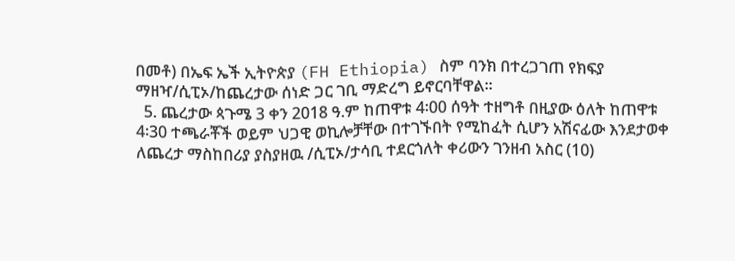በመቶ) በኤፍ ኤች ኢትዮጵያ (FH Ethiopia) ስም ባንክ በተረጋገጠ የክፍያ ማዘዣ/ሲፒኦ/ከጨረታው ሰነድ ጋር ገቢ ማድረግ ይኖርባቸዋል።
  5. ጨረታው ጳጉሜ 3 ቀን 2018 ዓ.ም ከጠዋቱ 4፡00 ሰዓት ተዘግቶ በዚያው ዕለት ከጠዋቱ 4፡30 ተጫራቾች ወይም ህጋዊ ወኪሎቻቸው በተገኙበት የሚከፈት ሲሆን አሽናፊው እንደታወቀ ለጨረታ ማስከበሪያ ያስያዘዉ /ሲፒኦ/ታሳቢ ተደርጎለት ቀሪውን ገንዘብ አስር (10)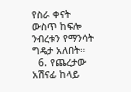የስራ ቀናት ውስጥ ከፍሎ ንብረቱን የማንሳት ግዴታ አለበት።
  6. የጨረታው አሽናፊ ከላይ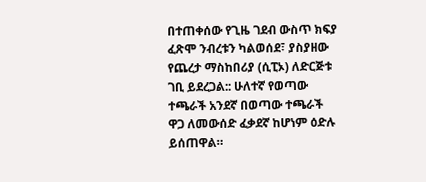በተጠቀሰው የጊዜ ገደብ ውስጥ ክፍያ ፈጽሞ ንብረቱን ካልወሰደ፣ ያስያዘው የጨረታ ማስከበሪያ (ሲፒኦ) ለድርጅቱ ገቢ ይደረጋል:: ሁለተኛ የወጣው ተጫራች አንደኛ በወጣው ተጫራች ዋጋ ለመውሰድ ፈቃደኛ ከሆነም ዕድሉ ይሰጠዋል።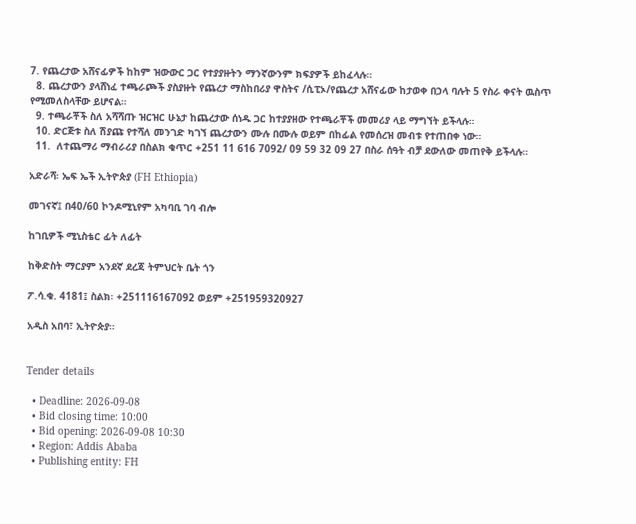7. የጨረታው አሸናፊዎች ከከም ዝውውር ጋር የተያያዙትን ማንኛውንም ክፍያዎች ይከፈላሉ።
  8. ጨረታውን ያላሸነፈ ተጫራጮች ያስያዙት የጨረታ ማስከበሪያ ዋስትና /ሲፒኦ/የጨረታ አሸናፊው ከታወቀ በኃላ ባሉት 5 የስራ ቀናት ዉስጥ የሚመለስላቸው ይሆናል።
  9. ተጫራቾች ስለ አሻሻጡ ዝርዝር ሁኔታ ከጨረታው ሰነዱ ጋር ከተያያዘው የተጫራቾች መመሪያ ላይ ማግኘት ይችላሉ።
  10. ድርጅቱ ስለ ሽያጩ የተሻለ መንገድ ካገኘ ጨረታውን ሙሉ በሙሉ ወይም በከፊል የመሰረዝ መብቱ የተጠበቀ ነው።
  11.  ለተጨማሪ ማብራሪያ በስልክ ቁጥር +251 11 616 7092/ 09 59 32 09 27 በስራ ሰዓት ብቻ ደውለው መጠየቅ ይችላሉ።

አድራሻ፡ ኤፍ ኤች ኢትዮጵያ (FH Ethiopia)

መገናኛ፤ በ40/60 ኮንዶሚኒየም አካባቢ ገባ ብሎ

ከገቢዎች ሚኒስቴር ፊት ለፊት

ከቅድስት ማርያም አንደኛ ደረጃ ትምህርት ቤት ጎን

ፖ.ሳ.ቁ. 4181፤ ስልክ፡ +251116167092 ወይም +251959320927

አዲስ አበባ፣ ኢትዮጵያ።


Tender details

  • Deadline: 2026-09-08
  • Bid closing time: 10:00
  • Bid opening: 2026-09-08 10:30
  • Region: Addis Ababa
  • Publishing entity: FH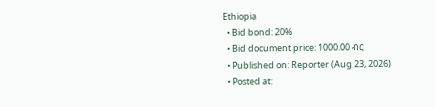Ethiopia
  • Bid bond: 20%
  • Bid document price: 1000.00 ብር
  • Published on: Reporter (Aug 23, 2026)
  • Posted at: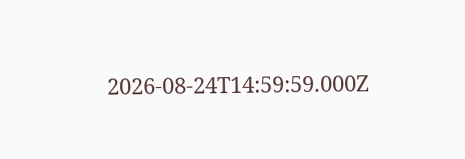2026-08-24T14:59:59.000Z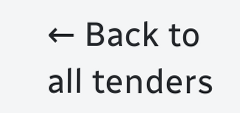← Back to all tenders